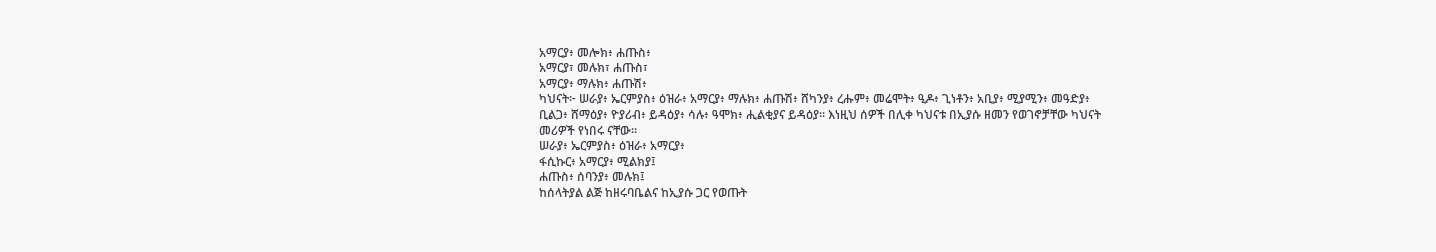አማርያ፥ መሎክ፥ ሐጡስ፥
አማርያ፣ መሉክ፣ ሐጡስ፣
አማርያ፥ ማሉክ፥ ሐጡሽ፥
ካህናት፦ ሠራያ፥ ኤርምያስ፥ ዕዝራ፥ አማርያ፥ ማሉክ፥ ሐጡሽ፥ ሸካንያ፥ ረሑም፥ መሬሞት፥ ዒዶ፥ ጊነቶን፥ አቢያ፥ ሚያሚን፥ መዓድያ፥ ቢልጋ፥ ሸማዕያ፥ ዮያሪብ፥ ይዳዕያ፥ ሳሉ፥ ዓሞክ፥ ሒልቂያና ይዳዕያ። እነዚህ ሰዎች በሊቀ ካህናቱ በኢያሱ ዘመን የወገኖቻቸው ካህናት መሪዎች የነበሩ ናቸው።
ሠራያ፥ ኤርምያስ፥ ዕዝራ፥ አማርያ፥
ፋሲኩር፥ አማርያ፥ ሚልክያ፤
ሐጡስ፥ ሰባንያ፥ መሉክ፤
ከሰላትያል ልጅ ከዘሩባቤልና ከኢያሱ ጋር የወጡት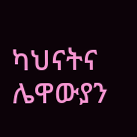ካህናትና ሌዋውያን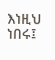እነዚህ ነበሩ፤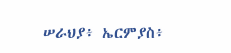ሠራህያ፥ ኤርምያስ፥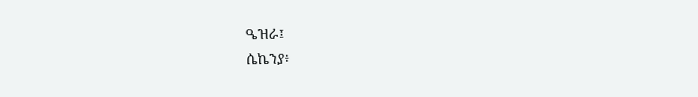ዔዝራ፤
ሴኬንያ፥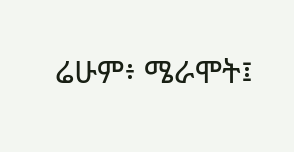ሬሁም፥ ሜራሞት፤